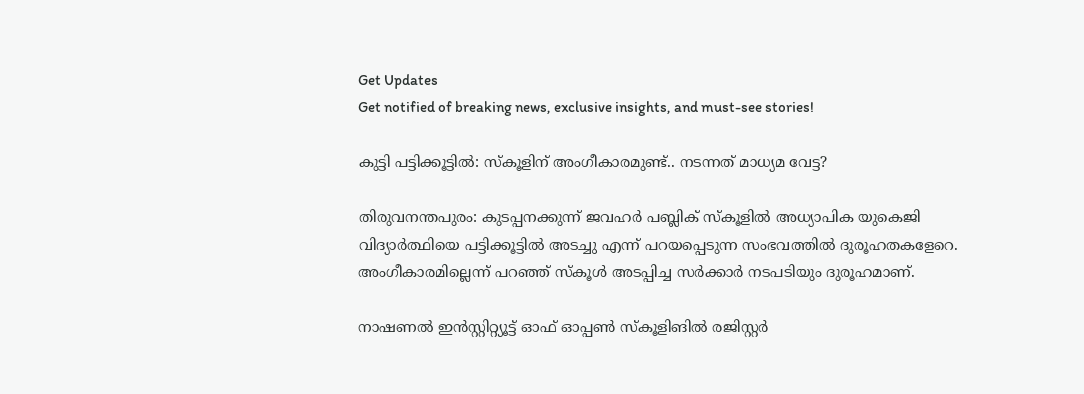Get Updates
Get notified of breaking news, exclusive insights, and must-see stories!

കുട്ടി പട്ടിക്കൂട്ടില്‍: സ്കൂളിന് അംഗീകാരമുണ്ട്.. നടന്നത് മാധ്യമ വേട്ട?

തിരുവനന്തപുരം: കുടപ്പനക്കുന്ന് ജവഹര്‍ പബ്ലിക് സ്‌കൂളില്‍ അധ്യാപിക യുകെജി വിദ്യാര്‍ത്ഥിയെ പട്ടിക്കൂട്ടില്‍ അടച്ചു എന്ന് പറയപ്പെടുന്ന സംഭവത്തില്‍ ദുരൂഹതകളേറെ. അംഗീകാരമില്ലെന്ന് പറഞ്ഞ് സ്‌കൂള്‍ അടപ്പിച്ച സര്‍ക്കാര്‍ നടപടിയും ദുരൂഹമാണ്.

നാഷണല്‍ ഇന്‍സ്റ്റിറ്റ്യൂട്ട് ഓഫ് ഓപ്പണ്‍ സ്‌കൂളിങില്‍ രജിസ്റ്റര്‍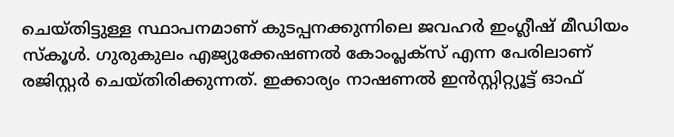ചെയ്തിട്ടുള്ള സ്ഥാപനമാണ് കുടപ്പനക്കുന്നിലെ ജവഹര്‍ ഇംഗ്ലീഷ് മീഡിയം സ്‌കൂള്‍. ഗുരുകുലം എജ്യുക്കേഷണല്‍ കോംപ്ലക്‌സ് എന്ന പേരിലാണ് രജിസ്റ്റര്‍ ചെയ്തിരിക്കുന്നത്. ഇക്കാര്യം നാഷണല്‍ ഇന്‍സ്റ്റിറ്റ്യൂട്ട് ഓഫ്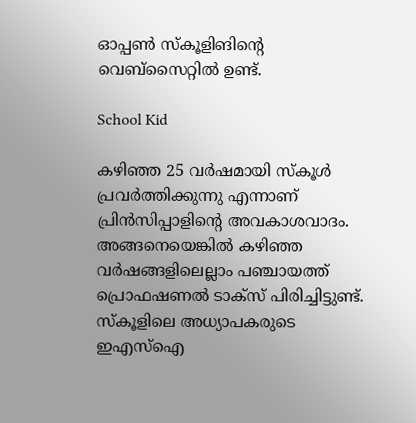ഓപ്പണ്‍ സ്‌കൂളിങിന്റെ വെബ്‌സൈറ്റില്‍ ഉണ്ട്.

School Kid

കഴിഞ്ഞ 25 വര്‍ഷമായി സ്‌കൂള്‍ പ്രവര്‍ത്തിക്കുന്നു എന്നാണ് പ്രിന്‍സിപ്പാളിന്റെ അവകാശവാദം. അങ്ങനെയെങ്കില്‍ കഴിഞ്ഞ വര്‍ഷങ്ങളിലെല്ലാം പഞ്ചായത്ത് പ്രൊഫഷണല്‍ ടാക്‌സ് പിരിച്ചിട്ടുണ്ട്. സ്‌കൂളിലെ അധ്യാപകരുടെ ഇഎസ്‌ഐ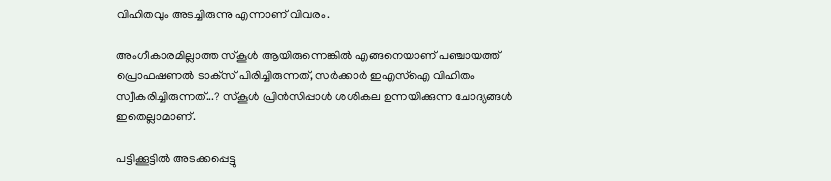വിഹിതവും അടച്ചിരുന്നു എന്നാണ് വിവരം.

അംഗീകാരമില്ലാത്ത സ്‌കൂള്‍ ആയിരുന്നെങ്കില്‍ എങ്ങനെയാണ് പഞ്ചായത്ത് പ്രൊഫഷണല്‍ ടാക്‌സ് പിരിച്ചിരുന്നത്, സര്‍ക്കാര്‍ ഇഎസ്‌ഐ വിഹിതം സ്വീകരിച്ചിരുന്നത്...? സ്‌കൂള്‍ പ്രിന്‍സിപ്പാള്‍ ശശികല ഉന്നയിക്കുന്ന ചോദ്യങ്ങള്‍ ഇതെല്ലാമാണ്.

പട്ടിക്കൂട്ടില്‍ അടക്കപ്പെട്ടു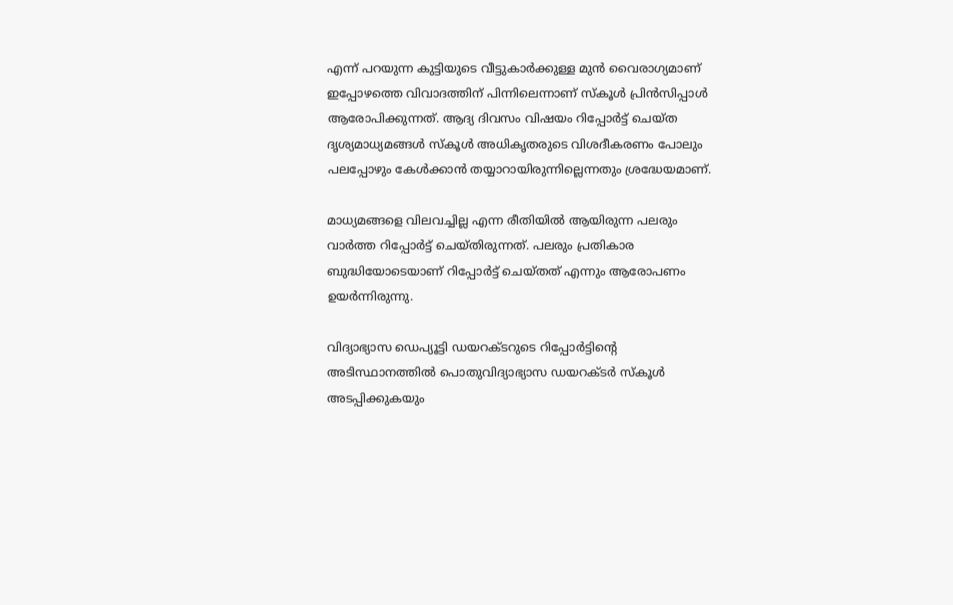എന്ന് പറയുന്ന കുട്ടിയുടെ വീട്ടുകാര്‍ക്കുള്ള മുന്‍ വൈരാഗ്യമാണ് ഇപ്പോഴത്തെ വിവാദത്തിന് പിന്നിലെന്നാണ് സ്‌കൂള്‍ പ്രിന്‍സിപ്പാള്‍ ആരോപിക്കുന്നത്. ആദ്യ ദിവസം വിഷയം റിപ്പോര്‍ട്ട് ചെയ്ത ദൃശ്യമാധ്യമങ്ങള്‍ സ്‌കൂള്‍ അധികൃതരുടെ വിശദീകരണം പോലും പലപ്പോഴും കേള്‍ക്കാന്‍ തയ്യാറായിരുന്നില്ലെന്നതും ശ്രദ്ധേയമാണ്.

മാധ്യമങ്ങളെ വിലവച്ചില്ല എന്ന രീതിയില്‍ ആയിരുന്ന പലരും വാര്‍ത്ത റിപ്പോര്‍ട്ട് ചെയ്തിരുന്നത്. പലരും പ്രതികാര ബുദ്ധിയോടെയാണ് റിപ്പോര്‍ട്ട് ചെയ്തത് എന്നും ആരോപണം ഉയര്‍ന്നിരുന്നു.

വിദ്യാഭ്യാസ ഡെപ്യൂട്ടി ഡയറക്ടറുടെ റിപ്പോര്‍ട്ടിന്റെ അടിസ്ഥാനത്തില്‍ പൊതുവിദ്യാഭ്യാസ ഡയറക്ടര്‍ സ്‌കൂള്‍ അടപ്പിക്കുകയും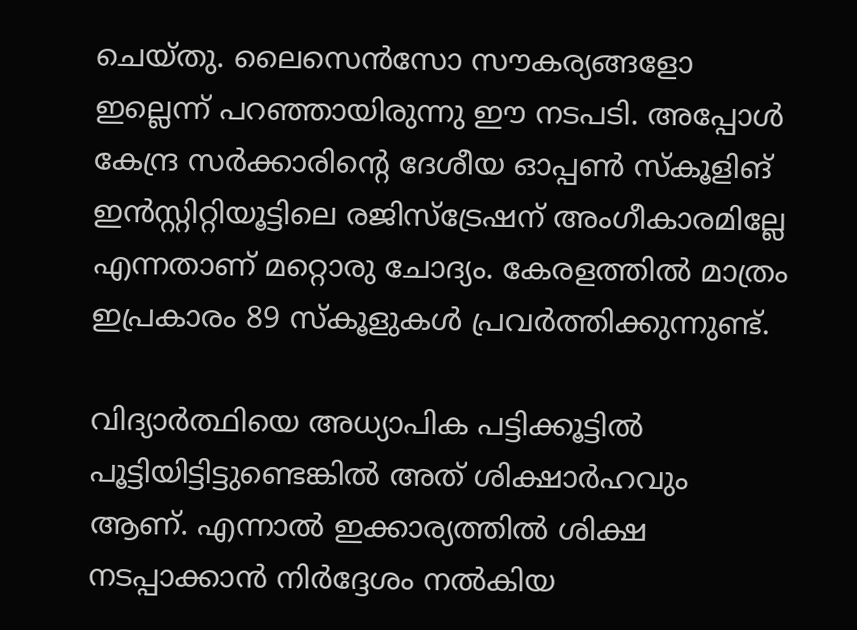ചെയ്തു. ലൈസെന്‍സോ സൗകര്യങ്ങളോ ഇല്ലെന്ന് പറഞ്ഞായിരുന്നു ഈ നടപടി. അപ്പോള്‍ കേന്ദ്ര സര്‍ക്കാരിന്റെ ദേശീയ ഓപ്പണ്‍ സ്‌കൂളിങ് ഇന്‍സ്റ്റിറ്റിയൂട്ടിലെ രജിസ്‌ട്രേഷന് അംഗീകാരമില്ലേ എന്നതാണ് മറ്റൊരു ചോദ്യം. കേരളത്തില്‍ മാത്രം ഇപ്രകാരം 89 സ്‌കൂളുകള്‍ പ്രവര്‍ത്തിക്കുന്നുണ്ട്.

വിദ്യാര്‍ത്ഥിയെ അധ്യാപിക പട്ടിക്കൂട്ടില്‍ പൂട്ടിയിട്ടിട്ടുണ്ടെങ്കില്‍ അത് ശിക്ഷാര്‍ഹവും ആണ്. എന്നാല്‍ ഇക്കാര്യത്തില്‍ ശിക്ഷ നടപ്പാക്കാന്‍ നിര്‍ദ്ദേശം നല്‍കിയ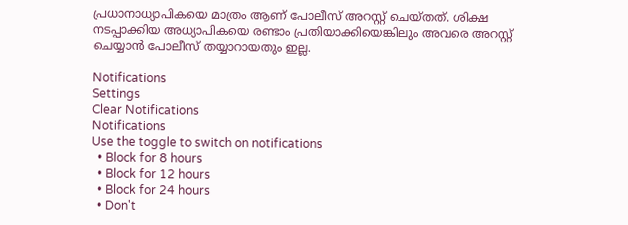പ്രധാനാധ്യാപികയെ മാത്രം ആണ് പോലീസ് അറസ്റ്റ് ചെയ്തത്. ശിക്ഷ നടപ്പാക്കിയ അധ്യാപികയെ രണ്ടാം പ്രതിയാക്കിയെങ്കിലും അവരെ അറസ്റ്റ് ചെയ്യാന്‍ പോലീസ് തയ്യാറായതും ഇല്ല.

Notifications
Settings
Clear Notifications
Notifications
Use the toggle to switch on notifications
  • Block for 8 hours
  • Block for 12 hours
  • Block for 24 hours
  • Don't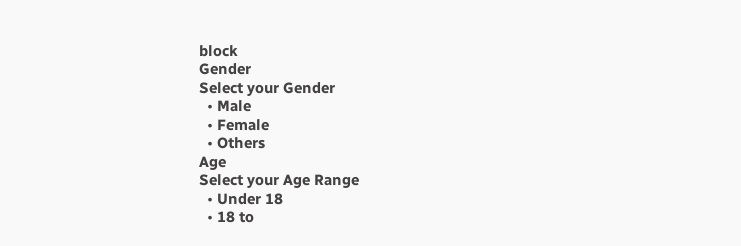block
Gender
Select your Gender
  • Male
  • Female
  • Others
Age
Select your Age Range
  • Under 18
  • 18 to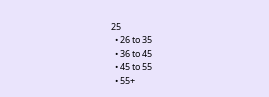25
  • 26 to 35
  • 36 to 45
  • 45 to 55
  • 55+